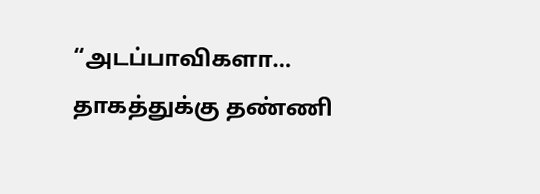“அடப்பாவிகளா… தாகத்துக்கு தண்ணி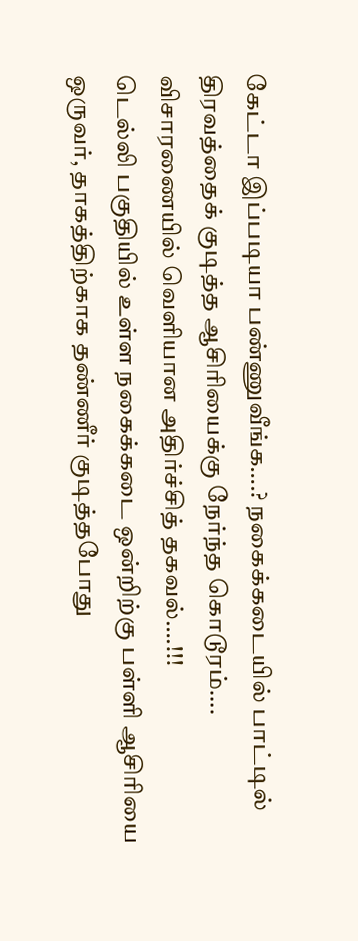கேட்டா இப்படியா பண்ணுவீங்க….? நகைக்கடையில் பாட்டில் திரவத்தைக் குடித்த ஆசிரியைக்கு நேர்ந்த கொடூரம்…. விசாரணையில் வெளியான அதிர்ச்சித் தகவல்….!!!
டெல்லி பகுதியில் உள்ள நகைக்கடை ஒன்றிற்கு பள்ளி ஆசிரியை ஒருவர், தாகத்திற்காக தண்ணீர் குடித்தபோது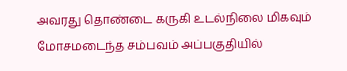அவரது தொண்டை கருகி உடல்நிலை மிகவும் மோசமடைந்த சம்பவம் அப்பகுதியில்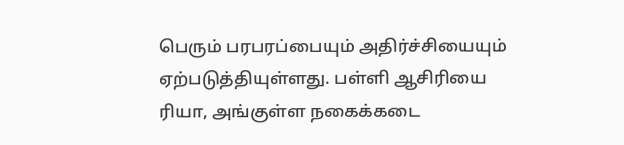பெரும் பரபரப்பையும் அதிர்ச்சியையும் ஏற்படுத்தியுள்ளது. பள்ளி ஆசிரியை ரியா, அங்குள்ள நகைக்கடை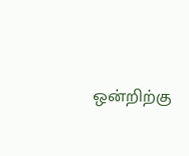ஒன்றிற்கு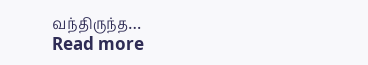வந்திருந்த…
Read more